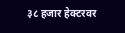३८ हजार हेक्टरवर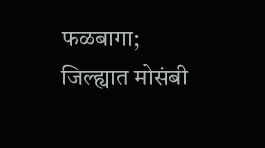फळबागा; जिल्ह्यात मोसंबी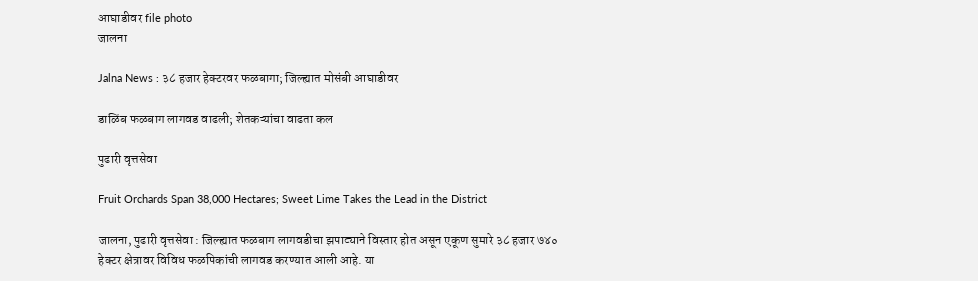आघाडीवर file photo
जालना

Jalna News : ३८ हजार हेक्टरवर फळबागा; जिल्ह्यात मोसंबी आघाडीवर

डाळिंब फळबाग लागवड वाढली; शेतकऱ्यांचा वाढता कल

पुढारी वृत्तसेवा

Fruit Orchards Span 38,000 Hectares; Sweet Lime Takes the Lead in the District

जालना, पुढारी वृत्तसेवा : जिल्ह्यात फळबाग लागवडीचा झपाट्याने विस्तार होत असून एकूण सुमारे ३८ हजार ७४० हेक्टर क्षेत्रावर विविध फळपिकांची लागवड करण्यात आली आहे. या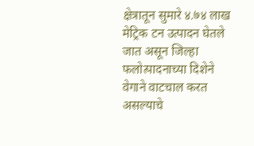क्षेत्रातून सुमारे ४.७४ लाख मेट्रिक टन उत्पादन घेतले जात असून जिल्हा फलोत्पादनाच्या दिशेने वेगाने वाटचाल करत असल्याचे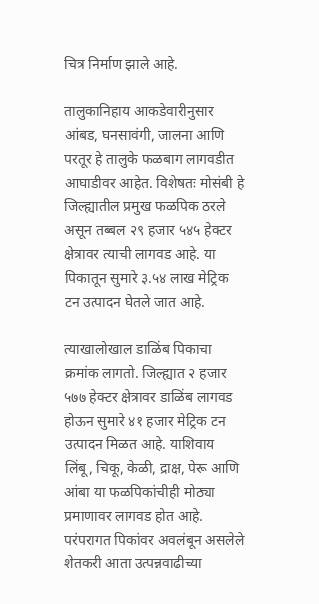चित्र निर्माण झाले आहे.

तालुकानिहाय आकडेवारीनुसार आंबड, घनसावंगी, जालना आणि परतूर हे तालुके फळबाग लागवडीत आघाडीवर आहेत. विशेषतः मोसंबी हे जिल्ह्यातील प्रमुख फळपिक ठरले असून तब्बल २९ हजार ५४५ हेक्टर क्षेत्रावर त्याची लागवड आहे. या पिकातून सुमारे ३.५४ लाख मेट्रिक टन उत्पादन घेतले जात आहे.

त्याखालोखाल डाळिंब पिकाचा क्रमांक लागतो. जिल्ह्यात २ हजार ५७७ हेक्टर क्षेत्रावर डाळिंब लागवड होऊन सुमारे ४१ हजार मेट्रिक टन उत्पादन मिळत आहे. याशिवाय लिंबू, चिकू, केळी, द्राक्ष, पेरू आणि आंबा या फळपिकांचीही मोठ्या प्रमाणावर लागवड होत आहे. परंपरागत पिकांवर अवलंबून असलेले शेतकरी आता उत्पन्नवाढीच्या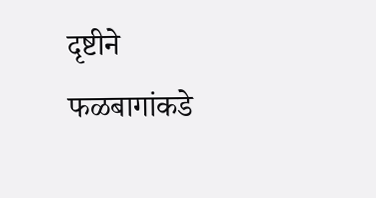दृष्टीने फळबागांकडे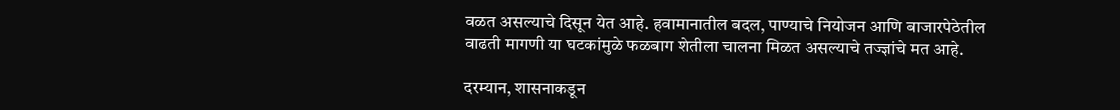वळत असल्याचे दिसून येत आहे. हवामानातील बदल, पाण्याचे नियोजन आणि बाजारपेठेतील वाढती मागणी या घटकांमुळे फळबाग शेतीला चालना मिळत असल्याचे तज्ज्ञांचे मत आहे.

दरम्यान, शासनाकडून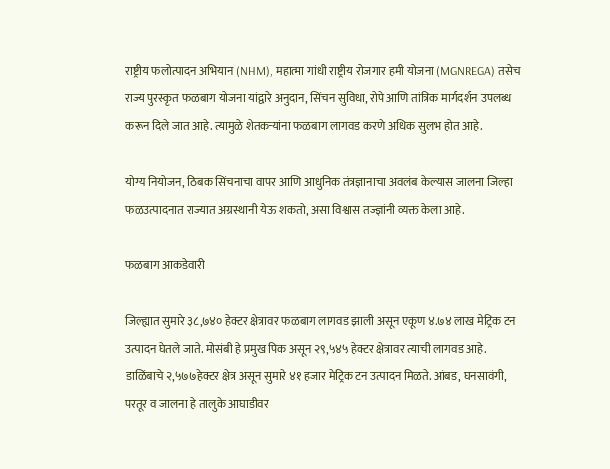राष्ट्रीय फलोत्पादन अभियान (NHM), महात्मा गांधी राष्ट्रीय रोजगार हमी योजना (MGNREGA) तसेच राज्य पुरस्कृत फळबाग योजना यांद्वारे अनुदान, सिंचन सुविधा, रोपे आणि तांत्रिक मार्गदर्शन उपलब्ध करून दिले जात आहे. त्यामुळे शेतकऱ्यांना फळबाग लागवड करणे अधिक सुलभ होत आहे.

योग्य नियोजन, ठिबक सिंचनाचा वापर आणि आधुनिक तंत्रज्ञानाचा अवलंब केल्यास जालना जिल्हा फळउत्पादनात राज्यात अग्रस्थानी येऊ शकतो, असा विश्वास तज्ज्ञांनी व्यक्त केला आहे.

फळबाग आकडेवारी

जिल्ह्यात सुमारे ३८,७४० हेक्टर क्षेत्रावर फळबाग लागवड झाली असून एकूण ४.७४ लाख मेट्रिक टन उत्पादन घेतले जाते. मोसंबी हे प्रमुख पिक असून २९,५४५ हेक्टर क्षेत्रावर त्याची लागवड आहे. डाळिंबाचे २,५७७हेक्टर क्षेत्र असून सुमारे ४१ हजार मेट्रिक टन उत्पादन मिळते. आंबड, घनसावंगी, परतूर व जालना हे तालुके आघाडीवर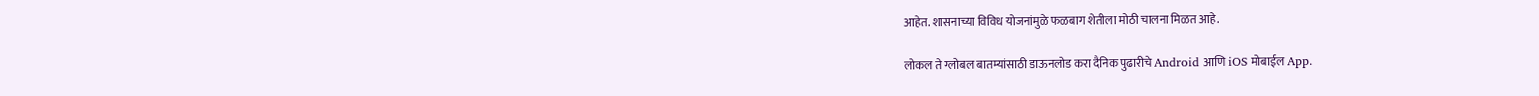आहेत. शासनाच्या विविध योजनांमुळे फळबाग शेतीला मोठी चालना मिळत आहे.

लोकल ते ग्लोबल बातम्यांसाठी डाऊनलोड करा दैनिक पुढारीचे Android आणि iOS मोबाईल App.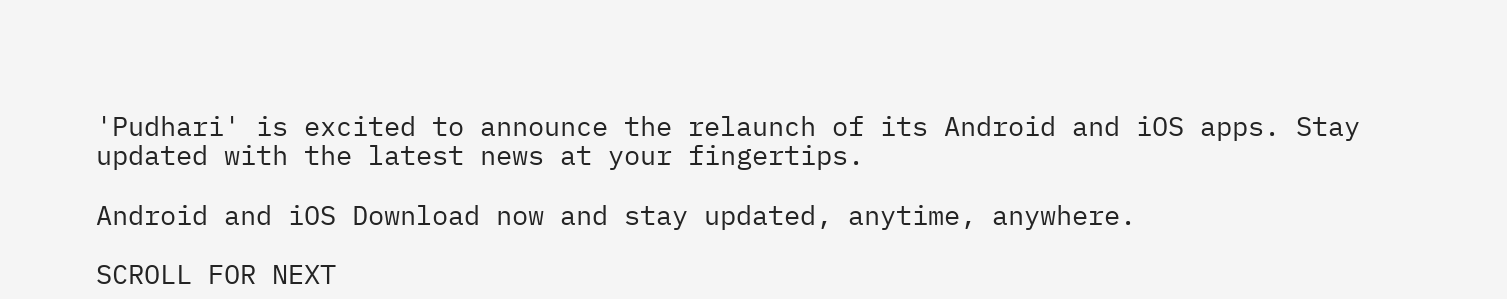'Pudhari' is excited to announce the relaunch of its Android and iOS apps. Stay updated with the latest news at your fingertips.

Android and iOS Download now and stay updated, anytime, anywhere.

SCROLL FOR NEXT